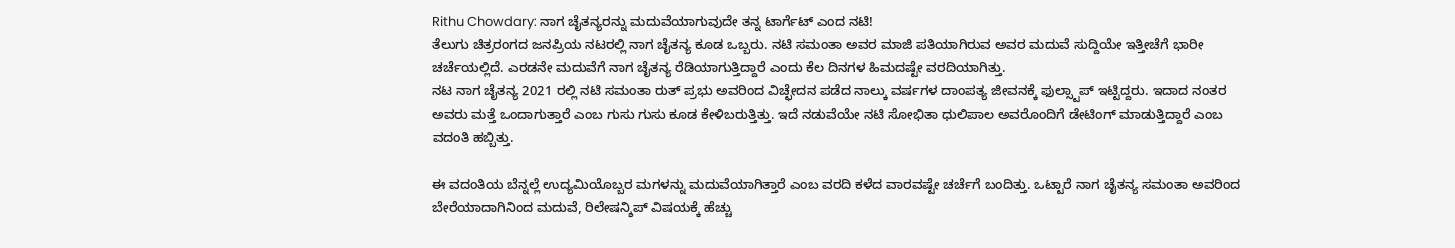Rithu Chowdary: ನಾಗ ಚೈತನ್ಯರನ್ನು ಮದುವೆಯಾಗುವುದೇ ತನ್ನ ಟಾರ್ಗೆಟ್ ಎಂದ ನಟಿ!
ತೆಲುಗು ಚಿತ್ರರಂಗದ ಜನಪ್ರಿಯ ನಟರಲ್ಲಿ ನಾಗ ಚೈತನ್ಯ ಕೂಡ ಒಬ್ಬರು. ನಟಿ ಸಮಂತಾ ಅವರ ಮಾಜಿ ಪತಿಯಾಗಿರುವ ಅವರ ಮದುವೆ ಸುದ್ದಿಯೇ ಇತ್ತೀಚೆಗೆ ಭಾರೀ ಚರ್ಚೆಯಲ್ಲಿದೆ. ಎರಡನೇ ಮದುವೆಗೆ ನಾಗ ಚೈತನ್ಯ ರೆಡಿಯಾಗುತ್ತಿದ್ದಾರೆ ಎಂದು ಕೆಲ ದಿನಗಳ ಹಿಮದಷ್ಟೇ ವರದಿಯಾಗಿತ್ತು.
ನಟ ನಾಗ ಚೈತನ್ಯ 2021 ರಲ್ಲಿ ನಟಿ ಸಮಂತಾ ರುತ್ ಪ್ರಭು ಅವರಿಂದ ವಿಚ್ಛೇದನ ಪಡೆದ ನಾಲ್ಕು ವರ್ಷಗಳ ದಾಂಪತ್ಯ ಜೀವನಕ್ಕೆ ಫುಲ್ಸ್ಟಾಪ್ ಇಟ್ಟಿದ್ದರು. ಇದಾದ ನಂತರ ಅವರು ಮತ್ತೆ ಒಂದಾಗುತ್ತಾರೆ ಎಂಬ ಗುಸು ಗುಸು ಕೂಡ ಕೇಳಿಬರುತ್ತಿತ್ತು. ಇದೆ ನಡುವೆಯೇ ನಟಿ ಸೋಭಿತಾ ಧುಲಿಪಾಲ ಅವರೊಂದಿಗೆ ಡೇಟಿಂಗ್ ಮಾಡುತ್ತಿದ್ದಾರೆ ಎಂಬ ವದಂತಿ ಹಬ್ಬಿತ್ತು.

ಈ ವದಂತಿಯ ಬೆನ್ನಲ್ಲೆ ಉದ್ಯಮಿಯೊಬ್ಬರ ಮಗಳನ್ನು ಮದುವೆಯಾಗಿತ್ತಾರೆ ಎಂಬ ವರದಿ ಕಳೆದ ವಾರವಷ್ಟೇ ಚರ್ಚೆಗೆ ಬಂದಿತ್ತು. ಒಟ್ಟಾರೆ ನಾಗ ಚೈತನ್ಯ ಸಮಂತಾ ಅವರಿಂದ ಬೇರೆಯಾದಾಗಿನಿಂದ ಮದುವೆ, ರಿಲೇಷನ್ಶಿಪ್ ವಿಷಯಕ್ಕೆ ಹೆಚ್ಚು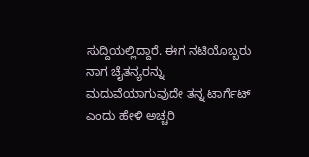ಸುದ್ದಿಯಲ್ಲಿದ್ದಾರೆ. ಈಗ ನಟಿಯೊಬ್ಬರು ನಾಗ ಚೈತನ್ಯರನ್ನು ಮದುವೆಯಾಗುವುದೇ ತನ್ನ ಟಾರ್ಗೆಟ್ ಎಂದು ಹೇಳಿ ಅಚ್ಚರಿ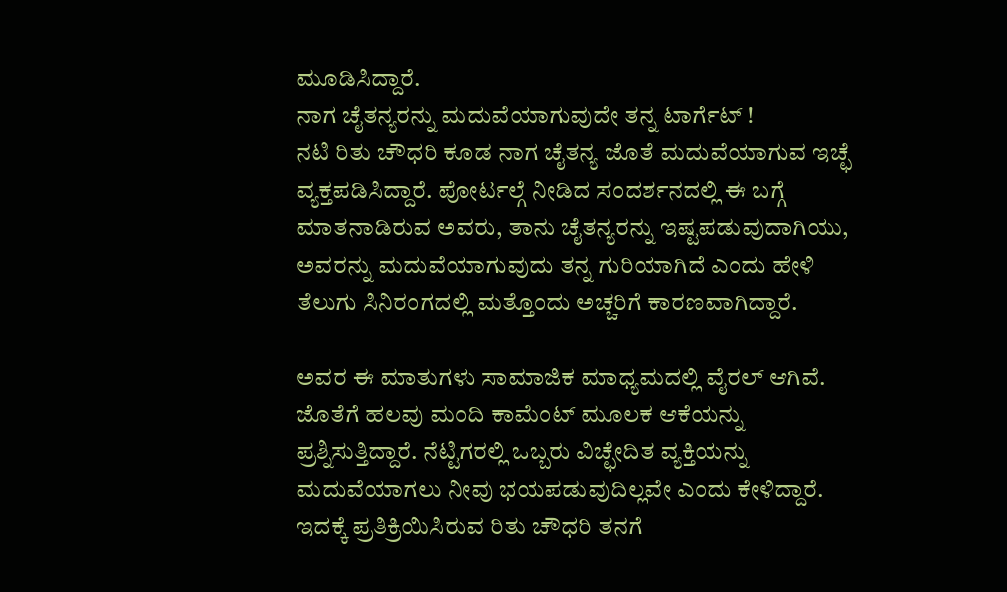ಮೂಡಿಸಿದ್ದಾರೆ.
ನಾಗ ಚೈತನ್ಯರನ್ನು ಮದುವೆಯಾಗುವುದೇ ತನ್ನ ಟಾರ್ಗೆಟ್ !
ನಟಿ ರಿತು ಚೌಧರಿ ಕೂಡ ನಾಗ ಚೈತನ್ಯ ಜೊತೆ ಮದುವೆಯಾಗುವ ಇಚ್ಛೆ ವ್ಯಕ್ತಪಡಿಸಿದ್ದಾರೆ. ಪೋರ್ಟಲ್ಗೆ ನೀಡಿದ ಸಂದರ್ಶನದಲ್ಲಿ ಈ ಬಗ್ಗೆ ಮಾತನಾಡಿರುವ ಅವರು, ತಾನು ಚೈತನ್ಯರನ್ನು ಇಷ್ಟಪಡುವುದಾಗಿಯು, ಅವರನ್ನು ಮದುವೆಯಾಗುವುದು ತನ್ನ ಗುರಿಯಾಗಿದೆ ಎಂದು ಹೇಳಿ ತೆಲುಗು ಸಿನಿರಂಗದಲ್ಲಿ ಮತ್ತೊಂದು ಅಚ್ಚರಿಗೆ ಕಾರಣವಾಗಿದ್ದಾರೆ.

ಅವರ ಈ ಮಾತುಗಳು ಸಾಮಾಜಿಕ ಮಾಧ್ಯಮದಲ್ಲಿ ವೈರಲ್ ಆಗಿವೆ. ಜೊತೆಗೆ ಹಲವು ಮಂದಿ ಕಾಮೆಂಟ್ ಮೂಲಕ ಆಕೆಯನ್ನು ಪ್ರಶ್ನಿಸುತ್ತಿದ್ದಾರೆ. ನೆಟ್ಟಿಗರಲ್ಲಿ ಒಬ್ಬರು ವಿಚ್ಛೇದಿತ ವ್ಯಕ್ತಿಯನ್ನು ಮದುವೆಯಾಗಲು ನೀವು ಭಯಪಡುವುದಿಲ್ಲವೇ ಎಂದು ಕೇಳಿದ್ದಾರೆ. ಇದಕ್ಕೆ ಪ್ರತಿಕ್ರಿಯಿಸಿರುವ ರಿತು ಚೌಧರಿ ತನಗೆ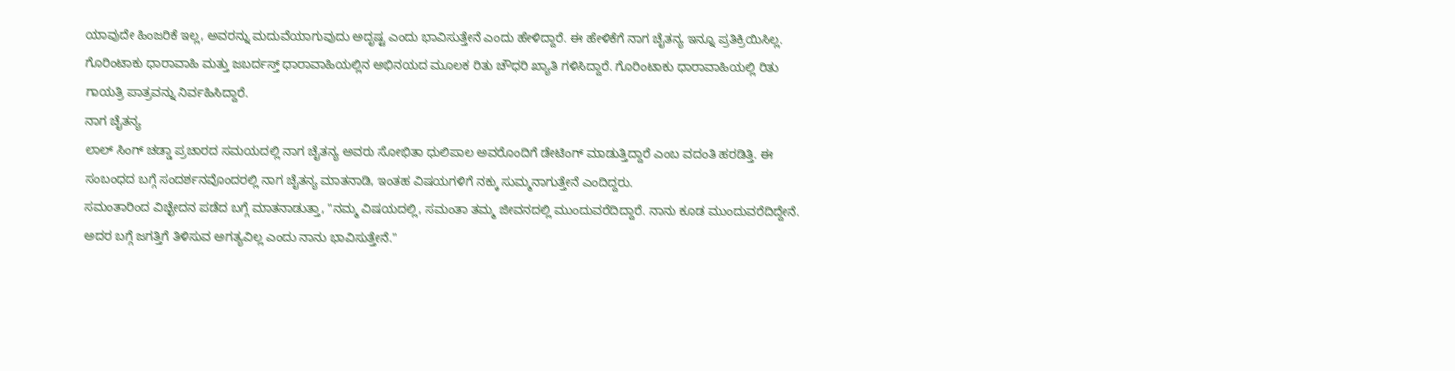ಯಾವುದೇ ಹಿಂಜರಿಕೆ ಇಲ್ಲ, ಅವರನ್ನು ಮದುವೆಯಾಗುವುದು ಅದೃಷ್ಟ ಎಂದು ಭಾವಿಸುತ್ತೇನೆ ಎಂದು ಹೇಳಿದ್ದಾರೆ. ಈ ಹೇಳಿಕೆಗೆ ನಾಗ ಚೈತನ್ಯ ಇನ್ನೂ ಪ್ರತಿಕ್ರಿಯಿಸಿಲ್ಲ.
ಗೊರಿಂಟಾಕು ಧಾರಾವಾಹಿ ಮತ್ತು ಜಬರ್ದಸ್ತ್ ಧಾರಾವಾಹಿಯಲ್ಲಿನ ಅಭಿನಯದ ಮೂಲಕ ರಿತು ಚೌಧರಿ ಖ್ಯಾತಿ ಗಳಿಸಿದ್ದಾರೆ. ಗೊರಿಂಟಾಕು ಧಾರಾವಾಹಿಯಲ್ಲಿ ರಿತು ಗಾಯತ್ರಿ ಪಾತ್ರವನ್ನು ನಿರ್ವಹಿಸಿದ್ದಾರೆ.
ನಾಗ ಚೈತನ್ಯ
ಲಾಲ್ ಸಿಂಗ್ ಚಡ್ಡಾ ಪ್ರಚಾರದ ಸಮಯದಲ್ಲಿ ನಾಗ ಚೈತನ್ಯ ಅವರು ಸೋಭಿತಾ ಧುಲಿಪಾಲ ಅವರೊಂದಿಗೆ ಡೇಟಿಂಗ್ ಮಾಡುತ್ತಿದ್ದಾರೆ ಎಂಬ ವದಂತಿ ಹರಡಿತ್ತಿ. ಈ ಸಂಬಂಧದ ಬಗ್ಗೆ ಸಂದರ್ಶನವೊಂದರಲ್ಲಿ ನಾಗ ಚೈತನ್ಯ ಮಾತನಾಡಿ, ಇಂತಹ ವಿಷಯಗಳಿಗೆ ನಕ್ಕು ಸುಮ್ಮನಾಗುತ್ತೇನೆ ಎಂದಿದ್ದರು.
ಸಮಂತಾರಿಂದ ವಿಚ್ಛೇದನ ಪಡೆದ ಬಗ್ಗೆ ಮಾತನಾಡುತ್ತಾ, "ನಮ್ಮ ವಿಷಯದಲ್ಲಿ, ಸಮಂತಾ ತಮ್ಮ ಜೀವನದಲ್ಲಿ ಮುಂದುವರೆದಿದ್ದಾರೆ. ನಾನು ಕೂಡ ಮುಂದುವರೆದಿದ್ದೇನೆ. ಅದರ ಬಗ್ಗೆ ಜಗತ್ತಿಗೆ ತಿಳಿಸುವ ಅಗತ್ಯವಿಲ್ಲ ಎಂದು ನಾನು ಭಾವಿಸುತ್ತೇನೆ."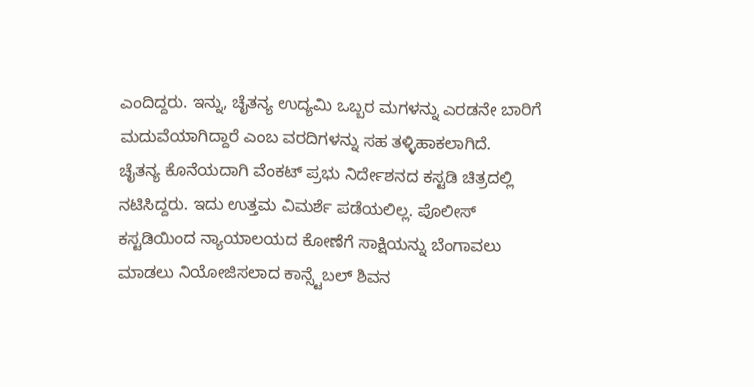ಎಂದಿದ್ದರು. ಇನ್ನು, ಚೈತನ್ಯ ಉದ್ಯಮಿ ಒಬ್ಬರ ಮಗಳನ್ನು ಎರಡನೇ ಬಾರಿಗೆ ಮದುವೆಯಾಗಿದ್ದಾರೆ ಎಂಬ ವರದಿಗಳನ್ನು ಸಹ ತಳ್ಳಿಹಾಕಲಾಗಿದೆ.
ಚೈತನ್ಯ ಕೊನೆಯದಾಗಿ ವೆಂಕಟ್ ಪ್ರಭು ನಿರ್ದೇಶನದ ಕಸ್ಟಡಿ ಚಿತ್ರದಲ್ಲಿ ನಟಿಸಿದ್ದರು. ಇದು ಉತ್ತಮ ವಿಮರ್ಶೆ ಪಡೆಯಲಿಲ್ಲ. ಪೊಲೀಸ್ ಕಸ್ಟಡಿಯಿಂದ ನ್ಯಾಯಾಲಯದ ಕೋಣೆಗೆ ಸಾಕ್ಷಿಯನ್ನು ಬೆಂಗಾವಲು ಮಾಡಲು ನಿಯೋಜಿಸಲಾದ ಕಾನ್ಸ್ಟೆಬಲ್ ಶಿವನ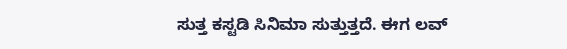ಸುತ್ತ ಕಸ್ಟಡಿ ಸಿನಿಮಾ ಸುತ್ತುತ್ತದೆ. ಈಗ ಲವ್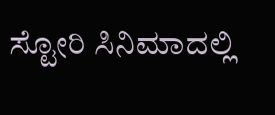ಸ್ಟೋರಿ ಸಿನಿಮಾದಲ್ಲಿ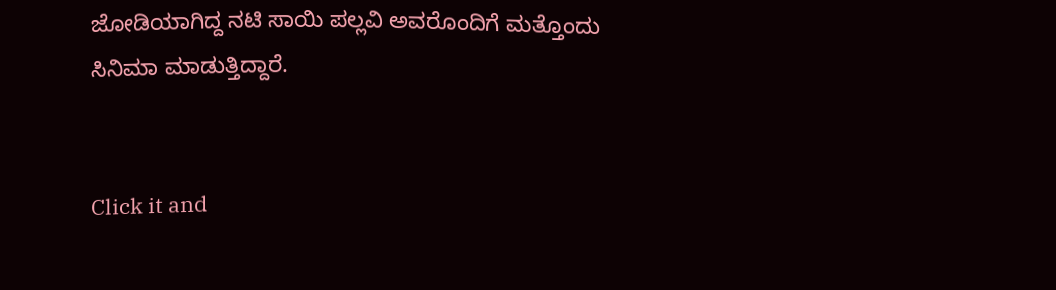ಜೋಡಿಯಾಗಿದ್ದ ನಟಿ ಸಾಯಿ ಪಲ್ಲವಿ ಅವರೊಂದಿಗೆ ಮತ್ತೊಂದು ಸಿನಿಮಾ ಮಾಡುತ್ತಿದ್ದಾರೆ.


Click it and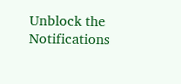Unblock the Notifications